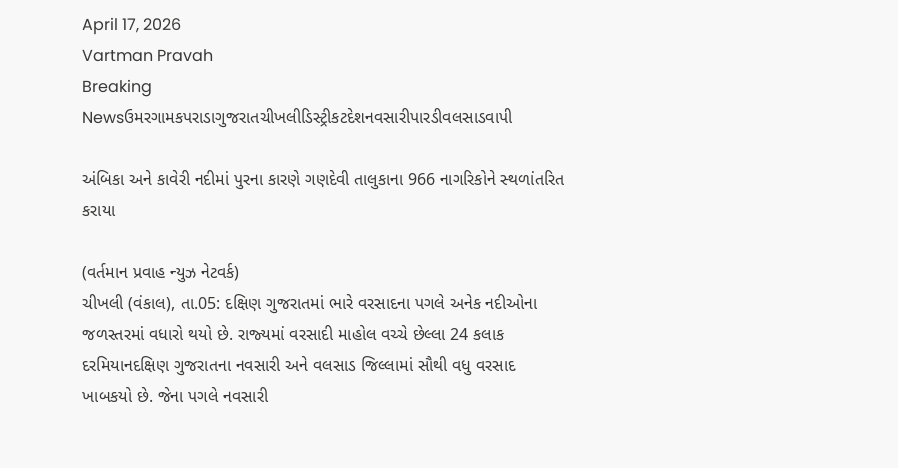April 17, 2026
Vartman Pravah
Breaking Newsઉમરગામકપરાડાગુજરાતચીખલીડિસ્ટ્રીકટદેશનવસારીપારડીવલસાડવાપી

અંબિકા અને કાવેરી નદીમાં પુરના કારણે ગણદેવી તાલુકાના 966 નાગરિકોને સ્‍થળાંતરિત કરાયા

(વર્તમાન પ્રવાહ ન્‍યુઝ નેટવર્ક)
ચીખલી (વંકાલ), તા.05: દક્ષિણ ગુજરાતમાં ભારે વરસાદના પગલે અનેક નદીઓના જળસ્‍તરમાં વધારો થયો છે. રાજ્‍યમાં વરસાદી માહોલ વચ્‍ચે છેલ્લા 24 કલાક દરમિયાનદક્ષિણ ગુજરાતના નવસારી અને વલસાડ જિલ્લામાં સૌથી વધુ વરસાદ ખાબકયો છે. જેના પગલે નવસારી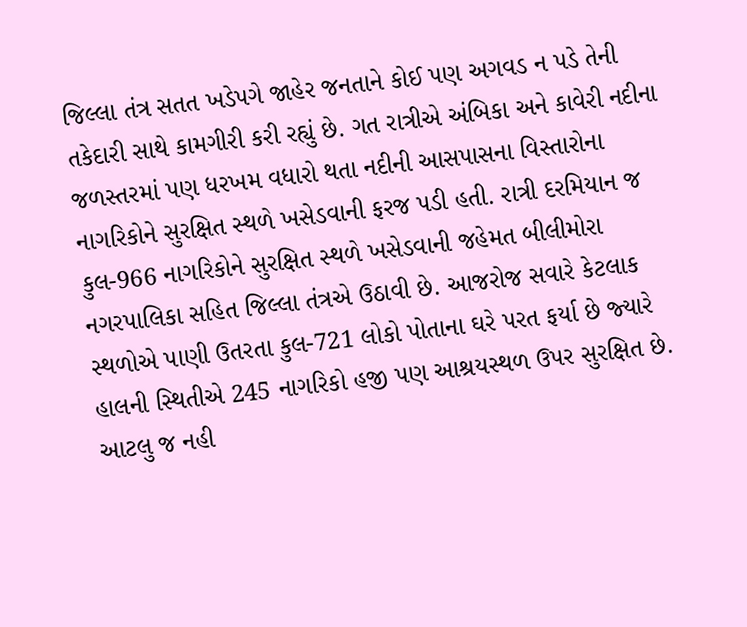જિલ્લા તંત્ર સતત ખડેપગે જાહેર જનતાને કોઈ પણ અગવડ ન પડે તેની તકેદારી સાથે કામગીરી કરી રહ્યું છે. ગત રાત્રીએ અંબિકા અને કાવેરી નદીના જળસ્‍તરમાં પણ ધરખમ વધારો થતા નદીની આસપાસના વિસ્‍તારોના નાગરિકોને સુરક્ષિત સ્‍થળે ખસેડવાની ફરજ પડી હતી. રાત્રી દરમિયાન જ કુલ-966 નાગરિકોને સુરક્ષિત સ્‍થળે ખસેડવાની જહેમત બીલીમોરા નગરપાલિકા સહિત જિલ્લા તંત્રએ ઉઠાવી છે. આજરોજ સવારે કેટલાક સ્‍થળોએ પાણી ઉતરતા કુલ-721 લોકો પોતાના ઘરે પરત ફર્યા છે જ્‍યારે હાલની સ્‍થિતીએ 245 નાગરિકો હજી પણ આશ્રયસ્‍થળ ઉપર સુરક્ષિત છે. આટલુ જ નહી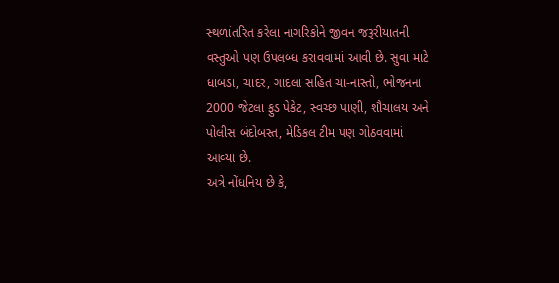સ્‍થળાંતરિત કરેલા નાગરિકોને જીવન જરૂરીયાતની વસ્‍તુઓ પણ ઉપલબ્‍ધ કરાવવામાં આવી છે. સુવા માટે ધાબડા, ચાદર, ગાદલા સહિત ચા-નાસ્‍તો, ભોજનના 2000 જેટલા ફુડ પેકેટ, સ્‍વચ્‍છ પાણી, શૌચાલય અને પોલીસ બંદોબસ્‍ત, મેડિકલ ટીમ પણ ગોઠવવામાં આવ્‍યા છે.
અત્રે નોંધનિય છે કે,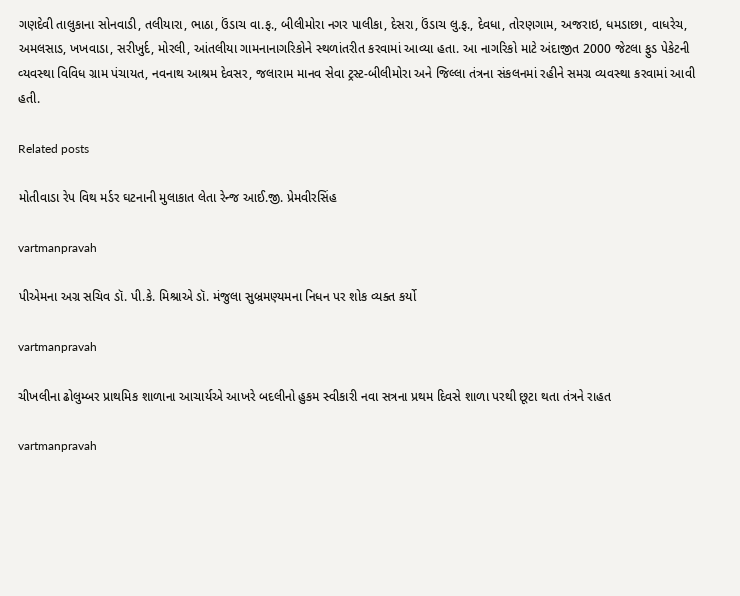ગણદેવી તાલુકાના સોનવાડી, તલીયારા, ભાઠા, ઉંડાચ વા.ફ., બીલીમોરા નગર પાલીકા, દેસરા, ઉંડાચ લુ.ફ., દેવધા, તોરણગામ, અજરાઇ, ધમડાછા, વાધરેચ, અમલસાડ, ખખવાડા, સરીખુર્દ, મોરલી, આંતલીયા ગામનાનાગરિકોને સ્‍થળાંતરીત કરવામાં આવ્‍યા હતા. આ નાગરિકો માટે અંદાજીત 2000 જેટલા ફુડ પેકેટની વ્‍યવસ્‍થા વિવિધ ગ્રામ પંચાયત, નવનાથ આશ્રમ દેવસર, જલારામ માનવ સેવા ટ્રસ્‍ટ-બીલીમોરા અને જિલ્લા તંત્રના સંકલનમાં રહીને સમગ્ર વ્‍યવસ્‍થા કરવામાં આવી હતી.

Related posts

મોતીવાડા રેપ વિથ મર્ડર ઘટનાની મુલાકાત લેતા રેન્‍જ આઈ.જી. પ્રેમવીરસિંહ

vartmanpravah

પીએમના અગ્ર સચિવ ડૉ. પી.કે. મિશ્રાએ ડૉ. મંજુલા સુબ્રમણ્‍યમના નિધન પર શોક વ્‍યક્‍ત કર્યો

vartmanpravah

ચીખલીના ઢોલુમ્‍બર પ્રાથમિક શાળાના આચાર્યએ આખરે બદલીનો હુકમ સ્‍વીકારી નવા સત્રના પ્રથમ દિવસે શાળા પરથી છૂટા થતા તંત્રને રાહત

vartmanpravah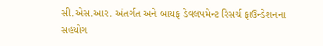સી.એસ.આર. અંતર્ગત અને બાયફ ડેવલપમેન્‍ટ રિસર્ચ ફાઉન્‍ડેશનના સહયોગ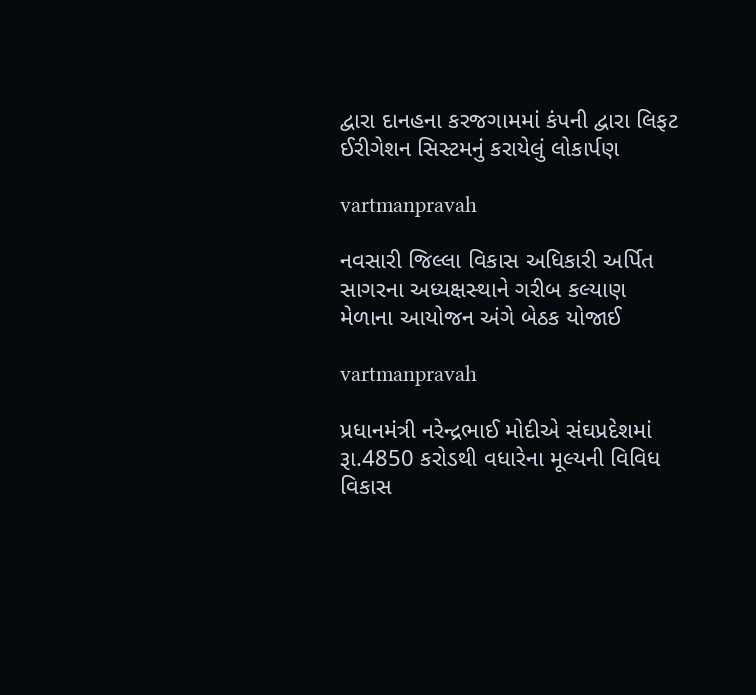દ્વારા દાનહના કરજગામમાં કંપની દ્વારા લિફટ ઈરીગેશન સિસ્‍ટમનું કરાયેલું લોકાર્પણ

vartmanpravah

નવસારી જિલ્લા વિકાસ અધિકારી અર્પિત સાગરના અધ્‍યક્ષસ્‍થાને ગરીબ કલ્‍યાણ મેળાના આયોજન અંગે બેઠક યોજાઈ

vartmanpravah

પ્રધાનમંત્રી નરેન્‍દ્રભાઈ મોદીએ સંઘપ્રદેશમાં રૂા.4850 કરોડથી વધારેના મૂલ્‍યની વિવિધ વિકાસ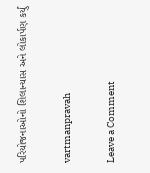પરિયોજનાઓનો શિલાન્‍યાસ અને લોકાર્પણ કર્યું

vartmanpravah

Leave a Comment